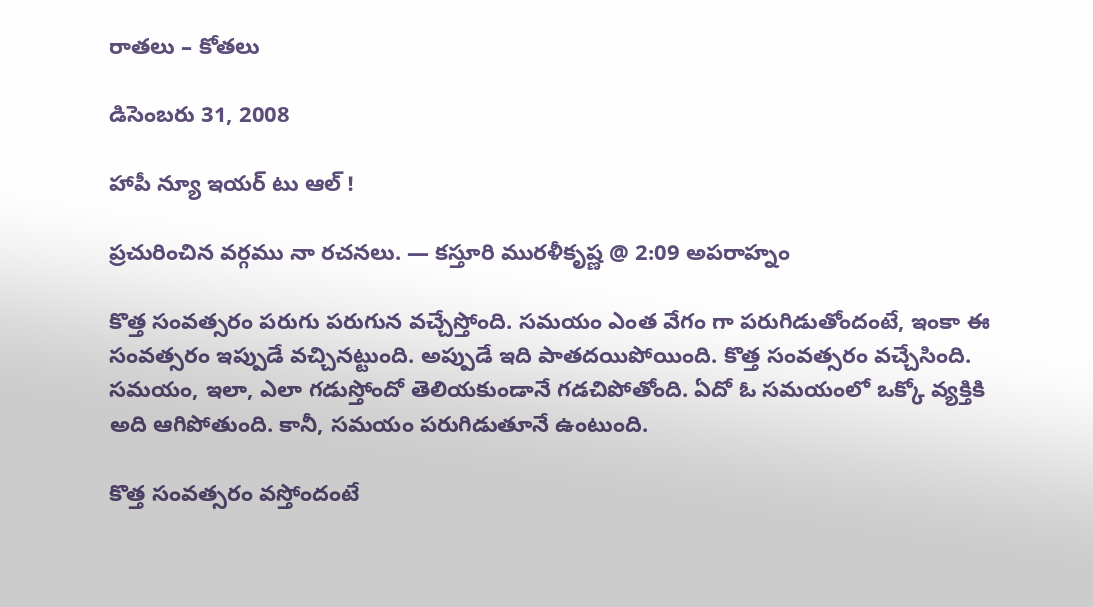రాతలు – కోతలు

డిసెంబరు 31, 2008

హాపీ న్యూ ఇయర్ టు ఆల్ !

ప్రచురించిన వర్గము నా రచనలు. — కస్తూరి మురళీకృష్ణ @ 2:09 అపరాహ్నం

కొత్త సంవత్సరం పరుగు పరుగున వచ్చేస్తోంది. సమయం ఎంత వేగం గా పరుగిడుతోందంటే, ఇంకా ఈ సంవత్సరం ఇప్పుడే వచ్చినట్టుంది. అప్పుడే ఇది పాతదయిపోయింది. కొత్త సంవత్సరం వచ్చేసింది. సమయం, ఇలా, ఎలా గడుస్తోందో తెలియకుండానే గడచిపోతోంది. ఏదో ఓ సమయంలో ఒక్కో వ్యక్తికి అది ఆగిపోతుంది. కానీ, సమయం పరుగిడుతూనే ఉంటుంది.

కొత్త సంవత్సరం వస్తోందంటే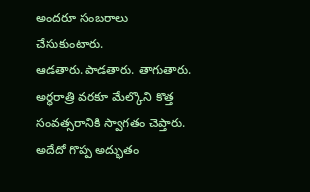అందరూ సంబరాలు చేసుకుంటారు. ఆడతారు.పాడతారు. తాగుతారు. అర్ధరాత్రి వరకూ మేల్కొని కొత్త సంవత్సరానికి స్వాగతం చెప్తారు. అదేదో గొప్ప అద్భుతం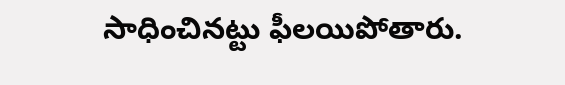సాధించినట్టు ఫీలయిపోతారు.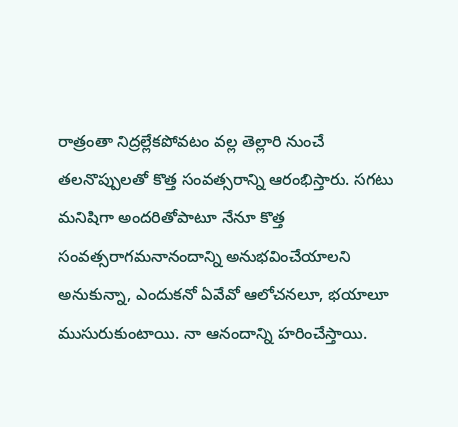రాత్రంతా నిద్రల్లేకపోవటం వల్ల తెల్లారి నుంచే తలనొప్పులతో కొత్త సంవత్సరాన్ని ఆరంభిస్తారు. సగటు మనిషిగా అందరితోపాటూ నేనూ కొత్త సంవత్సరాగమనానందాన్ని అనుభవించేయాలని అనుకున్నా, ఎందుకనో ఏవేవో ఆలోచనలూ, భయాలూ ముసురుకుంటాయి. నా ఆనందాన్ని హరించేస్తాయి.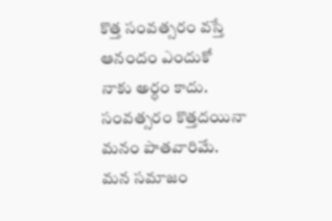కొత్త సంవత్సరం వస్తే ఆనందం ఎందుకో నాకు అర్ధం కాదు. సంవత్సరం కొత్తదయినా మనం పాతవారిమే. మన సమాజం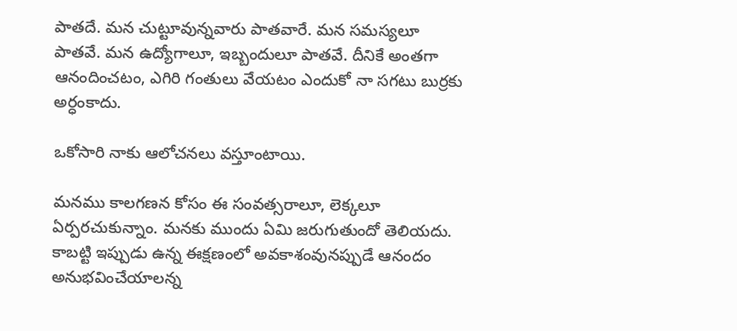పాతదే. మన చుట్టూవున్నవారు పాతవారే. మన సమస్యలూ పాతవే. మన ఉద్యోగాలూ, ఇబ్బందులూ పాతవే. దీనికే అంతగా ఆనందించటం, ఎగిరి గంతులు వేయటం ఎందుకో నా సగటు బుర్రకు అర్ధంకాదు.

ఒకోసారి నాకు ఆలోచనలు వస్తూంటాయి.

మనము కాలగణన కోసం ఈ సంవత్సరాలూ, లెక్కలూ ఏర్పరచుకున్నాం. మనకు ముందు ఏమి జరుగుతుందో తెలియదు. కాబట్టి ఇప్పుడు ఉన్న ఈక్షణంలో అవకాశంవునప్పుడే ఆనందం అనుభవించేయాలన్న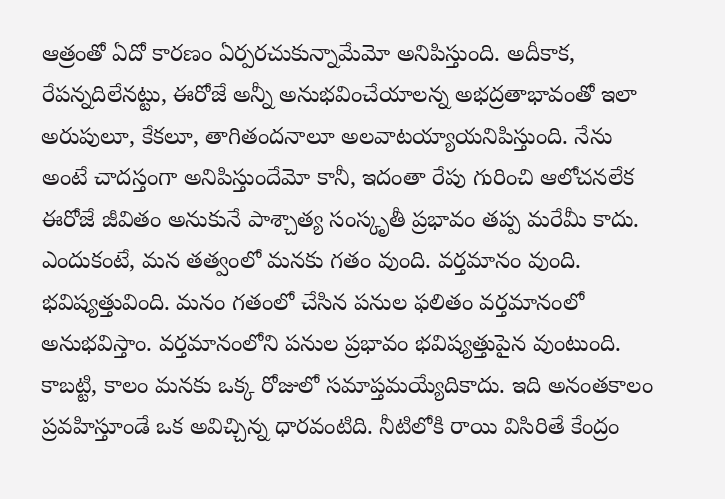ఆత్రంతో ఏదో కారణం ఏర్పరచుకున్నామేమో అనిపిస్తుంది. అదీకాక, రేపన్నదిలేనట్టు, ఈరోజే అన్నీ అనుభవించేయాలన్న అభద్రతాభావంతో ఇలా అరుపులూ, కేకలూ, తాగితందనాలూ అలవాటయ్యాయనిపిస్తుంది. నేను అంటే చాదస్తంగా అనిపిస్తుందేమో కానీ, ఇదంతా రేపు గురించి ఆలోచనలేక ఈరోజే జీవితం అనుకునే పాశ్చాత్య సంస్కృతీ ప్రభావం తప్ప మరేమీ కాదు. ఎందుకంటే, మన తత్వంలో మనకు గతం వుంది. వర్తమానం వుంది. భవిష్యత్తువింది. మనం గతంలో చేసిన పనుల ఫలితం వర్తమానంలో అనుభవిస్తాం. వర్తమానంలోని పనుల ప్రభావం భవిష్యత్తుపైన వుంటుంది. కాబట్టి, కాలం మనకు ఒక్క రోజులో సమాప్తమయ్యేదికాదు. ఇది అనంతకాలం ప్రవహిస్తూండే ఒక అవిచ్చిన్న ధారవంటిది. నీటిలోకి రాయి విసిరితే కేంద్రం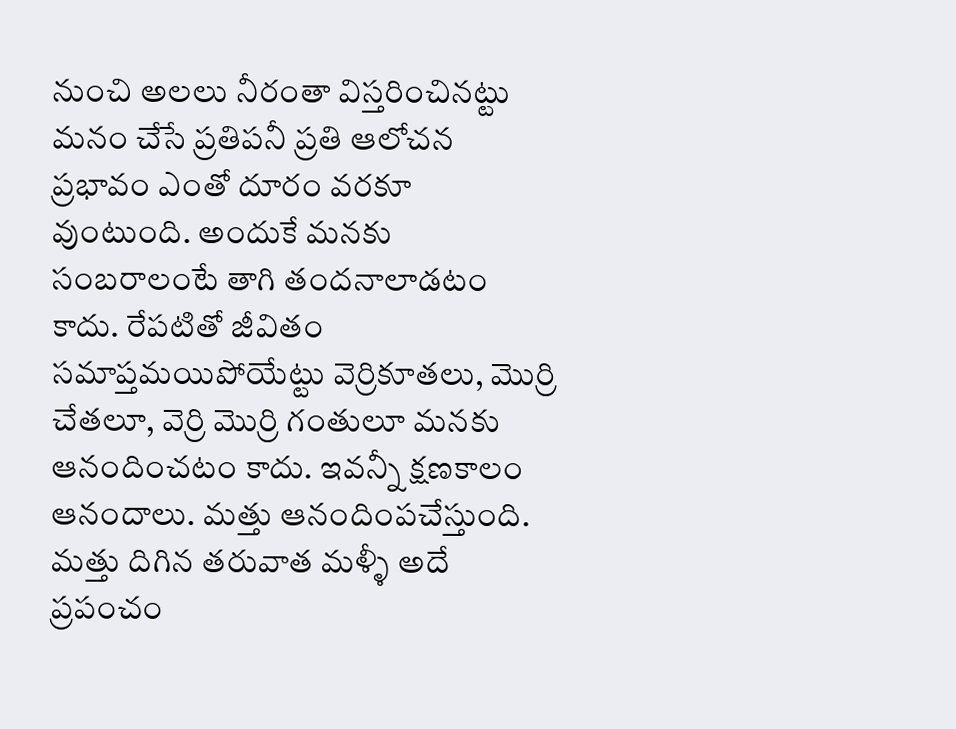నుంచి అలలు నీరంతా విస్తరించినట్టు మనం చేసే ప్రతిపనీ ప్రతి ఆలోచన ప్రభావం ఎంతో దూరం వరకూ వుంటుంది. అందుకే మనకు సంబరాలంటే తాగి తందనాలాడటం కాదు. రేపటితో జీవితం సమాప్తమయిపోయేట్టు వెర్రికూతలు, మొర్రి చేతలూ, వెర్రి మొర్రి గంతులూ మనకు ఆనందించటం కాదు. ఇవన్నీ క్షణకాలం ఆనందాలు. మత్తు ఆనందింపచేస్తుంది. మత్తు దిగిన తరువాత మళ్ళీ అదే ప్రపంచం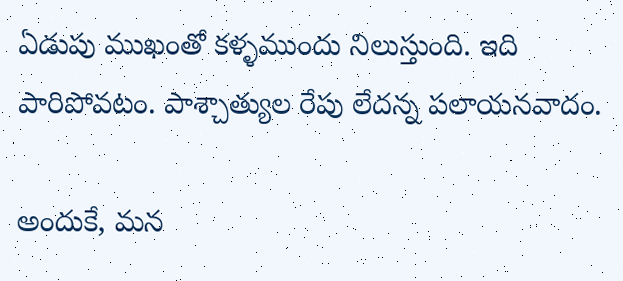ఏడుపు ముఖంతో కళ్ళముందు నిలుస్తుంది. ఇది పారిపోవటం. పాశ్చాత్యుల రేపు లేదన్న పలాయనవాదం.

అందుకే, మన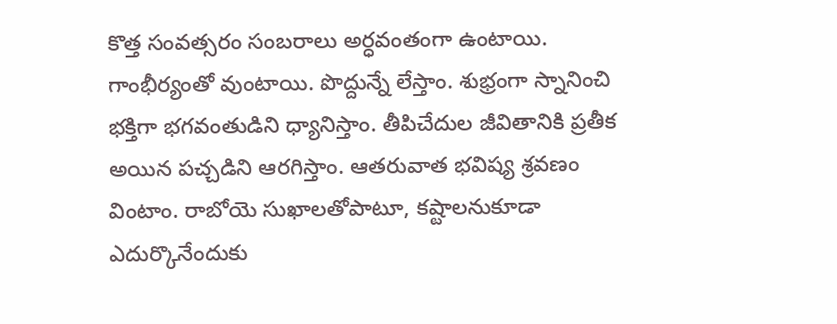కొత్త సంవత్సరం సంబరాలు అర్ధవంతంగా ఉంటాయి. గాంభీర్యంతో వుంటాయి. పొద్దున్నే లేస్తాం. శుభ్రంగా స్నానించి భక్తిగా భగవంతుడిని ధ్యానిస్తాం. తీపిచేదుల జీవితానికి ప్రతీక అయిన పచ్చడిని ఆరగిస్తాం. ఆతరువాత భవిష్య శ్రవణం వింటాం. రాబోయె సుఖాలతోపాటూ, కష్టాలనుకూడా ఎదుర్కొనేందుకు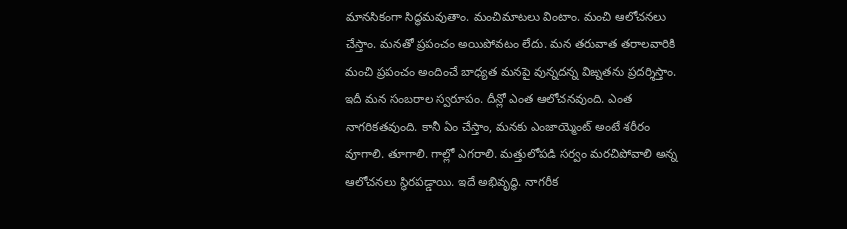మానసికంగా సిద్ధమవుతాం. మంచిమాటలు వింటాం. మంచి ఆలోచనలు చేస్తాం. మనతో ప్రపంచం అయిపోవటం లేదు. మన తరువాత తరాలవారికి మంచి ప్రపంచం అందించే బాధ్యత మనపై వున్నదన్న విఙ్నతను ప్రదర్శిస్తాం. ఇదీ మన సంబరాల స్వరూపం. దీన్లో ఎంత ఆలోచనవుంది. ఎంత నాగరికతవుంది. కానీ ఏం చేస్తాం, మనకు ఎంజాయ్మెంట్ అంటే శరీరం వూగాలి. తూగాలి. గాల్లో ఎగరాలి. మత్తులోపడి సర్వం మరచిపోవాలి అన్న ఆలోచనలు స్థిరపడ్డాయి. ఇదే అభివృద్ధి. నాగరీక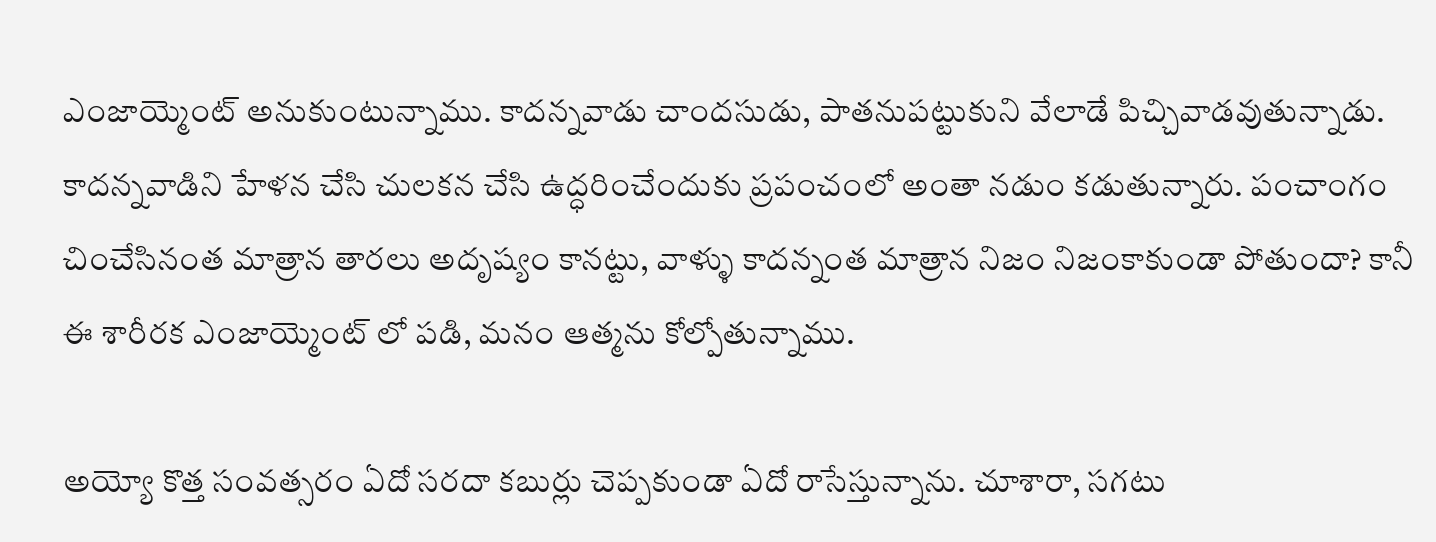ఎంజాయ్మెంట్ అనుకుంటున్నాము. కాదన్నవాడు చాందసుడు, పాతనుపట్టుకుని వేలాడే పిచ్చివాడవుతున్నాడు. కాదన్నవాడిని హేళన చేసి చులకన చేసి ఉద్ధరించేందుకు ప్రపంచంలో అంతా నడుం కడుతున్నారు. పంచాంగం చించేసినంత మాత్రాన తారలు అదృష్యం కానట్టు, వాళ్ళు కాదన్నంత మాత్రాన నిజం నిజంకాకుండా పోతుందా? కానీ ఈ శారీరక ఎంజాయ్మెంట్ లో పడి, మనం ఆత్మను కోల్పోతున్నాము.

అయ్యో కొత్త సంవత్సరం ఏదో సరదా కబుర్లు చెప్పకుండా ఏదో రాసేస్తున్నాను. చూశారా, సగటు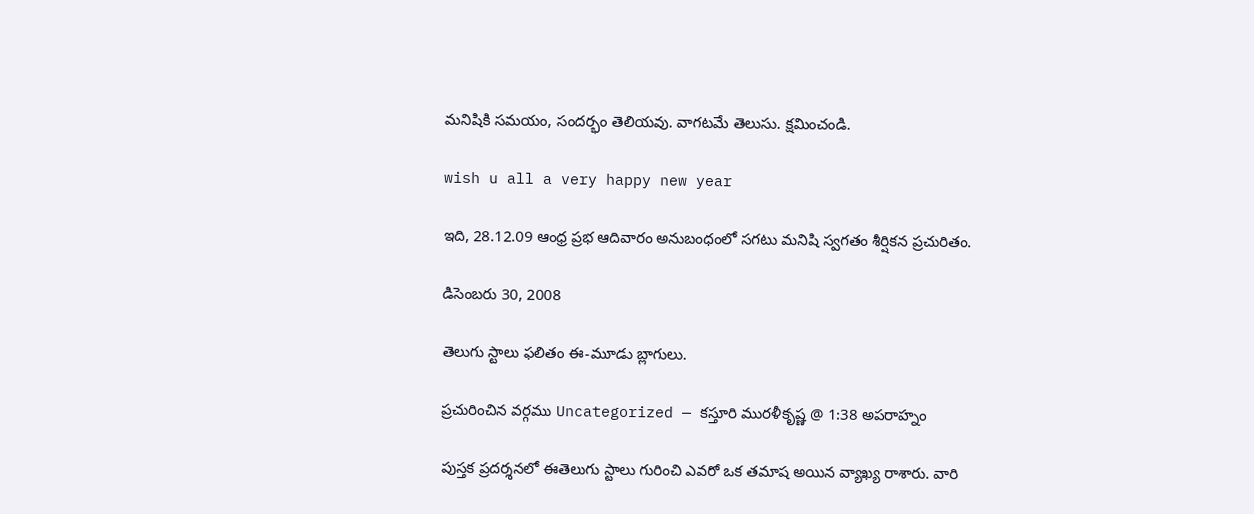మనిషికి సమయం, సందర్భం తెలియవు. వాగటమే తెలుసు. క్షమించండి.

wish u all a very happy new year

ఇది, 28.12.09 ఆంధ్ర ప్రభ ఆదివారం అనుబంధంలో సగటు మనిషి స్వగతం శీర్షికన ప్రచురితం.

డిసెంబరు 30, 2008

తెలుగు స్టాలు ఫలితం ఈ-మూడు బ్లాగులు.

ప్రచురించిన వర్గము Uncategorized — కస్తూరి మురళీకృష్ణ @ 1:38 అపరాహ్నం

పుస్తక ప్రదర్శనలో ఈతెలుగు స్టాలు గురించి ఎవరో ఒక తమాష అయిన వ్యాఖ్య రాశారు. వారి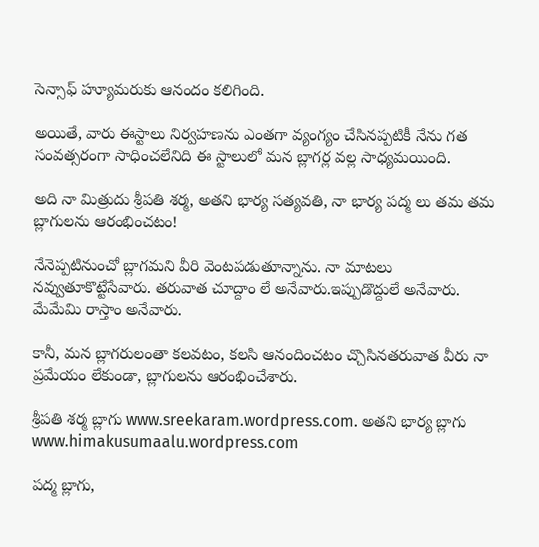సెన్సాఫ్ హ్యూమరుకు ఆనందం కలిగింది.

అయితే, వారు ఈస్టాలు నిర్వహణను ఎంతగా వ్యంగ్యం చేసినప్పటికీ నేను గత సంవత్సరంగా సాధించలేనిది ఈ స్టాలులో మన బ్లాగర్ల వల్ల సాధ్యమయింది.

అది నా మిత్రుదు శ్రీపతి శర్మ, అతని భార్య సత్యవతి, నా భార్య పద్మ లు తమ తమ బ్లాగులను ఆరంభించటం!

నేనెప్పటినుంచో బ్లాగమని వీరి వెంటపడుతూన్నాను. నా మాటలు నవ్వుతూకొట్టేసేవారు. తరువాత చూద్దాం లే అనేవారు.ఇప్పుడొద్దులే అనేవారు. మేమేమి రాస్తాం అనేవారు.

కానీ, మన బ్లాగరులంతా కలవటం, కలసి ఆనందించటం చ్చొసినతరువాత వీరు నా ప్రమేయం లేకుండా, బ్లాగులను ఆరంభించేశారు.

శ్రీపతి శర్మ బ్లాగు www.sreekaram.wordpress.com. అతని భార్య బ్లాగు www.himakusumaalu.wordpress.com

పద్మ బ్లాగు,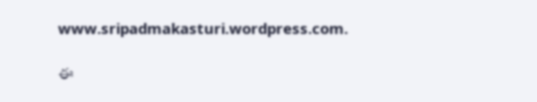www.sripadmakasturi.wordpress.com.

ఈ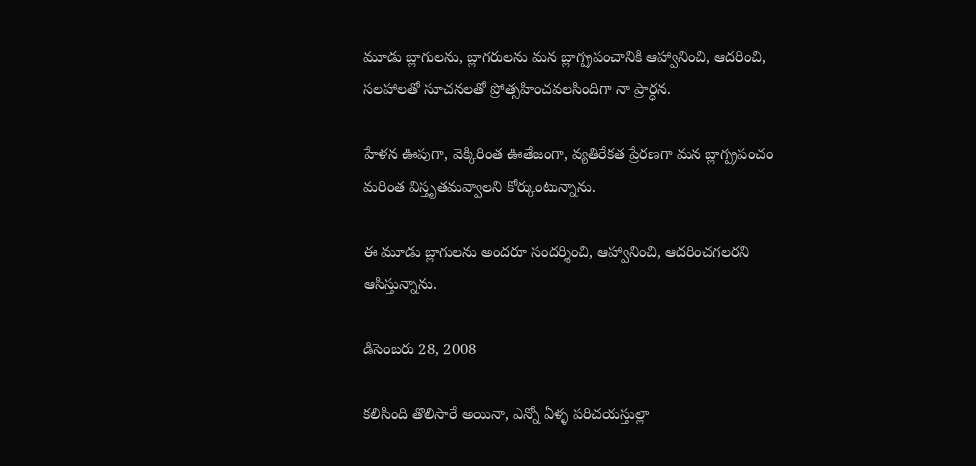మూడు బ్లాగులను, బ్లాగరులను మన బ్లాగ్ప్రపంచానికి ఆహ్వానించి, ఆదరించి, సలహాలతో సూచనలతో ప్రోత్సహించవలసిందిగా నా ప్రార్ధన.

హేళన ఊపుగా, వెక్కిరింత ఊతేజంగా, వ్యతిరేకత ప్రేరణగా మన బ్లాగ్ప్రపంచం మరింత విస్తృతమవ్వాలని కోర్కుంటున్నాను.

ఈ మూడు బ్లాగులను అందరూ సందర్శించి, ఆహ్వానించి, ఆదరించగలరని ఆసిస్తున్నాను.

డిసెంబరు 28, 2008

కలిసింది తొలిసారే అయినా, ఎన్నో ఏళ్ళ పరిచయస్తుల్లా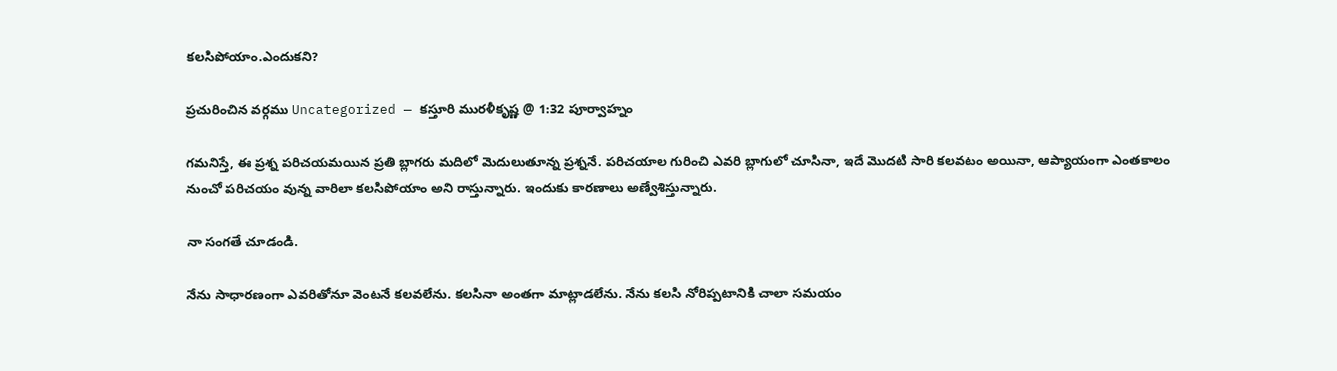కలసిపోయాం.ఎందుకని?

ప్రచురించిన వర్గము Uncategorized — కస్తూరి మురళీకృష్ణ @ 1:32 పూర్వాహ్నం

గమనిస్తే, ఈ ప్రశ్న పరిచయమయిన ప్రతి బ్లాగరు మదిలో మెదులుతూన్న ప్రశ్ననే. పరిచయాల గురించి ఎవరి బ్లాగులో చూసినా, ఇదే మొదటి సారి కలవటం అయినా, ఆప్యాయంగా ఎంతకాలం నుంచో పరిచయం వున్న వారిలా కలసిపోయాం అని రాస్తున్నారు. ఇందుకు కారణాలు అణ్వేశిస్తున్నారు.

నా సంగతే చూడండి.

నేను సాధారణంగా ఎవరితోనూ వెంటనే కలవలేను. కలసినా అంతగా మాట్లాడలేను. నేను కలసి నోరిప్పటానికి చాలా సమయం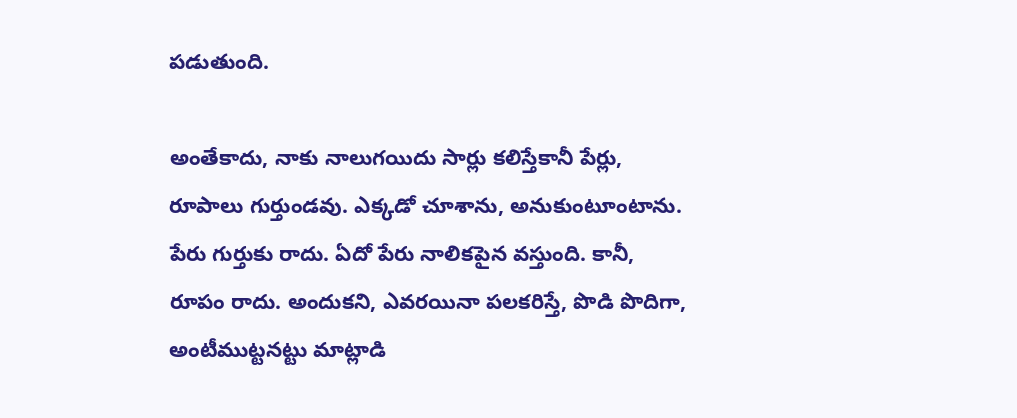పడుతుంది.

అంతేకాదు, నాకు నాలుగయిదు సార్లు కలిస్తేకానీ పేర్లు, రూపాలు గుర్తుండవు. ఎక్కడో చూశాను, అనుకుంటూంటాను. పేరు గుర్తుకు రాదు. ఏదో పేరు నాలికపైన వస్తుంది. కానీ, రూపం రాదు. అందుకని, ఎవరయినా పలకరిస్తే, పొడి పొదిగా, అంటీముట్టనట్టు మాట్లాడి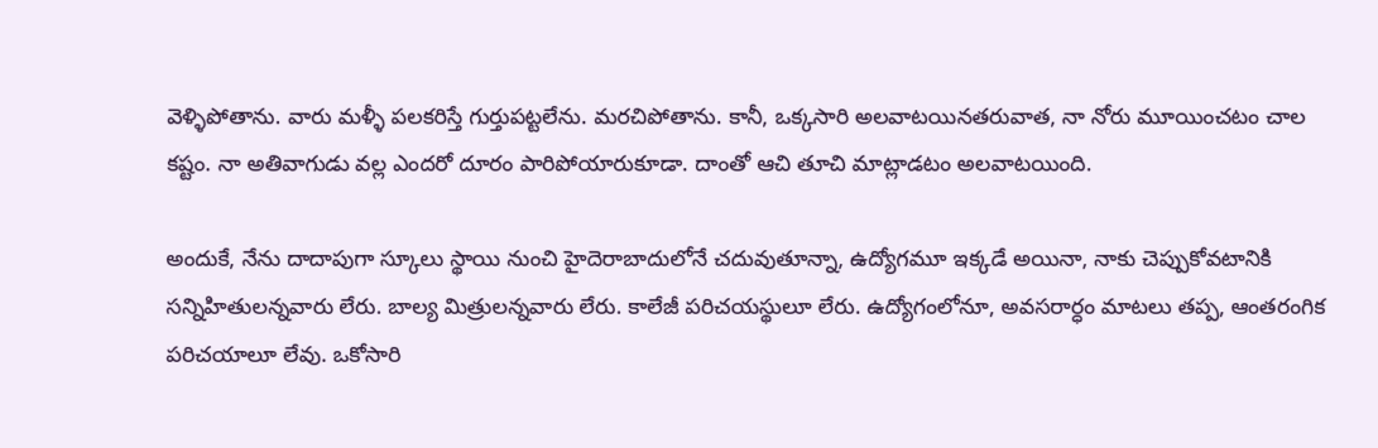వెళ్ళిపోతాను. వారు మళ్ళీ పలకరిస్తే గుర్తుపట్టలేను. మరచిపోతాను. కానీ, ఒక్కసారి అలవాటయినతరువాత, నా నోరు మూయించటం చాల కష్టం. నా అతివాగుడు వల్ల ఎందరో దూరం పారిపోయారుకూడా. దాంతో ఆచి తూచి మాట్లాడటం అలవాటయింది.

అందుకే, నేను దాదాపుగా స్కూలు స్థాయి నుంచి హైదెరాబాదులోనే చదువుతూన్నా, ఉద్యోగమూ ఇక్కడే అయినా, నాకు చెప్పుకోవటానికి సన్నిహితులన్నవారు లేరు. బాల్య మిత్రులన్నవారు లేరు. కాలేజీ పరిచయస్థులూ లేరు. ఉద్యోగంలోనూ, అవసరార్ధం మాటలు తప్ప, ఆంతరంగిక పరిచయాలూ లేవు. ఒకోసారి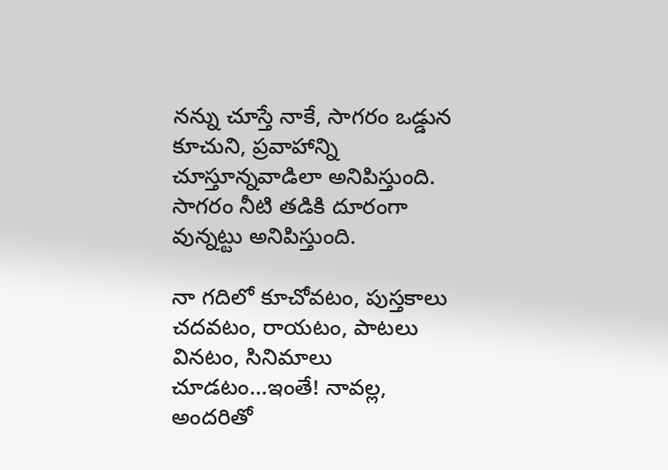నన్ను చూస్తే నాకే, సాగరం ఒడ్డున కూచుని, ప్రవాహాన్ని చూస్తూన్నవాడిలా అనిపిస్తుంది. సాగరం నీటి తడికి దూరంగా వున్నట్టు అనిపిస్తుంది.

నా గదిలో కూచోవటం, పుస్తకాలు చదవటం, రాయటం, పాటలు వినటం, సినిమాలు చూడటం…ఇంతే! నావల్ల, అందరితో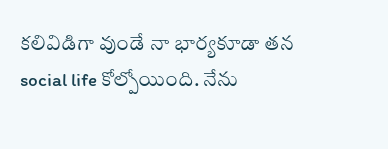కలివిడిగా వుండే నా భార్యకూడా తన social life కోల్పోయింది. నేను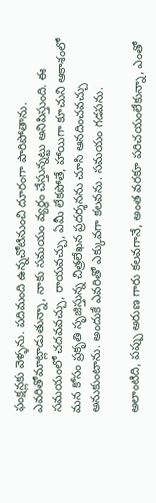ఫంక్షన్లకు వెళ్ళను. పదిమంది ఉన్నచోటినుంచి దూరంగా పారిపోతాను. ఎవరితోమాట్లాడుతున్నా, నాకు సమయం వ్యర్ధం చేస్తున్నట్టు అనిపిస్తుంది. ఈ సమయంలో చదవవచ్చు, రాయవచ్చు, ఏమీ లేకపోతే, హాయిగా కూచుని ఆకాశంలో మన కోసం ప్రకృతి సృజిస్తున్న చిత్రలేఖన ప్రదర్శనను చూసి ఆనదించవచ్చు అనుకుంటాను. అందుకే ఎవరితో ఎక్కువగా కలవను. సమయం గడపను.

అలాంటిది, పప్పు అరుణ గారు కలవగానే, అంత వరకూ పరిచయంలేకున్నా, ఎంతో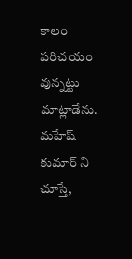కాలం పరిచయం వున్నట్టు మాట్లాడేను. మహేష్ కుమార్ ని చూస్తే,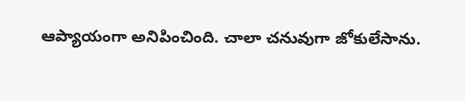ఆప్యాయంగా అనిపించింది. చాలా చనువుగా జోకులేసాను.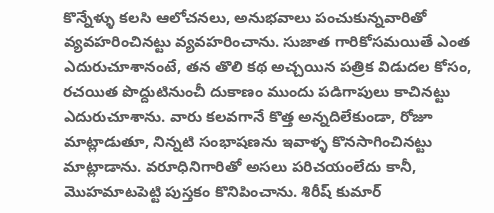కొన్నేళ్ళు కలసి ఆలోచనలు, అనుభవాలు పంచుకున్నవారితో వ్యవహరించినట్టు వ్యవహరించాను. సుజాత గారికోసమయితే ఎంత ఎదురుచూశానంటే, తన తొలి కథ అచ్చయిన పత్రిక విడుదల కోసం, రచయిత పొద్దుటినుంచీ దుకాణం ముందు పడిగాపులు కాచినట్టు ఎదురుచూశాను. వారు కలవగానే కొత్త అన్నదిలేకుండా, రోజూ మాట్లాడుతూ, నిన్నటి సంభాషణను ఇవాళ్ళ కొనసాగించినట్టు మాట్లాడాను. వరూధినిగారితో అసలు పరిచయంలేదు కానీ, మొహమాటపెట్టి పుస్తకం కొనిపించాను. శిరీష్ కుమార్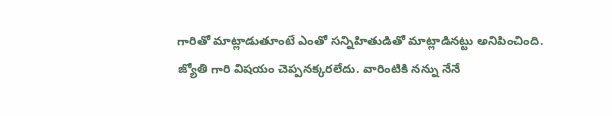గారితో మాట్లాడుతూంటే ఎంతో సన్నిహితుడితో మాట్లాడినట్టు అనిపించింది. జ్యోతి గారి విషయం చెప్పనక్కరలేదు. వారింటికి నన్ను నేనే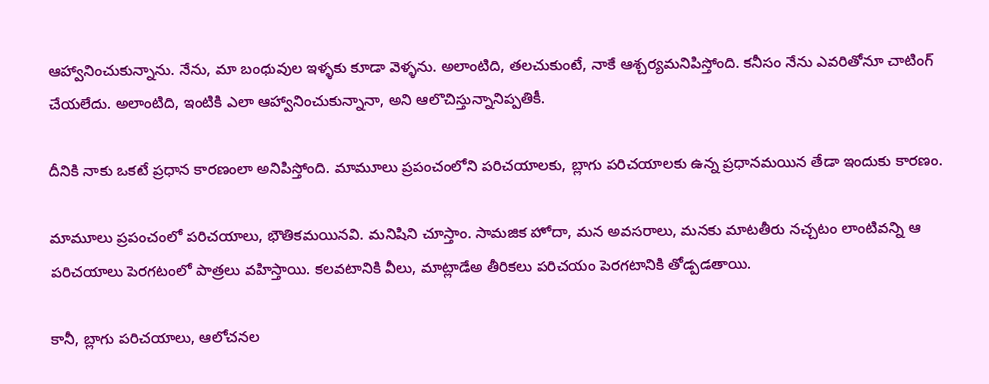ఆహ్వానించుకున్నాను. నేను, మా బంధువుల ఇళ్ళకు కూడా వెళ్ళను. అలాంటిది, తలచుకుంటే, నాకే ఆశ్చర్యమనిపిస్తోంది. కనీసం నేను ఎవరితోనూ చాటింగ్ చేయలేదు. అలాంటిది, ఇంటికి ఎలా ఆహ్వానించుకున్నానా, అని ఆలొచిస్తున్నానిప్పతికీ.

దీనికి నాకు ఒకటే ప్రధాన కారణంలా అనిపిస్తోంది. మామూలు ప్రపంచంలోని పరిచయాలకు, బ్లాగు పరిచయాలకు ఉన్న ప్రధానమయిన తేడా ఇందుకు కారణం.

మామూలు ప్రపంచంలో పరిచయాలు, భౌతికమయినవి. మనిషిని చూస్తాం. సామజిక హోదా, మన అవసరాలు, మనకు మాటతీరు నచ్చటం లాంటివన్ని ఆ పరిచయాలు పెరగటంలో పాత్రలు వహిస్తాయి. కలవటానికి వీలు, మాట్లాడేఅ తీరికలు పరిచయం పెరగటానికి తోడ్పడతాయి.

కానీ, బ్లాగు పరిచయాలు, ఆలోచనల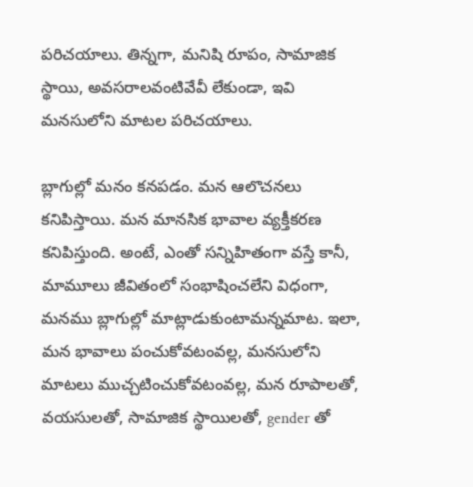పరిచయాలు. తిన్నగా, మనిషి రూపం, సామాజిక స్థాయి, అవసరాలవంటివేవీ లేకుండా, ఇవి మనసులోని మాటల పరిచయాలు.

బ్లాగుల్లో మనం కనపడం. మన ఆలొచనలు కనిపిస్తాయి. మన మానసిక భావాల వ్యక్తీకరణ కనిపిస్తుంది. అంటే, ఎంతో సన్నిహితంగా వస్తే కానీ, మామూలు జీవితంలో సంభాషించలేని విధంగా, మనము బ్లాగుల్లో మాట్లాడుకుంటామన్నమాట. ఇలా, మన భావాలు పంచుకోవటంవల్ల, మనసులోని మాటలు ముచ్చటించుకోవటంవల్ల, మన రూపాలతో, వయసులతో, సామాజిక స్థాయిలతో, gender తో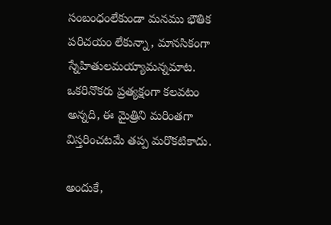సంబంధంలేకుండా మనము భౌతిక పరిచయం లేకున్నా, మానసికంగా స్నేహితులమయ్యామన్నమాట. ఒకరినొకరు ప్రత్యక్షంగా కలవటం అన్నది, ఈ మైత్రిని మరింతగా విస్తరించటమే తప్ప మరొకటికాదు.

అందుకే,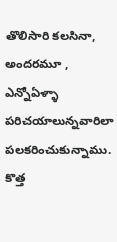తొలిసారి కలసినా, అందరమూ , ఎన్నోఏళ్ళా పరిచయాలున్నవారిలా పలకరించుకున్నాము. కొత్త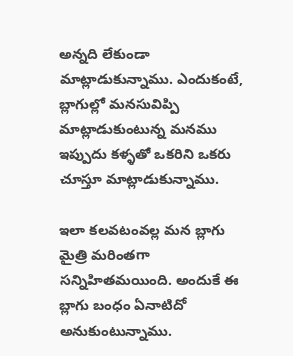అన్నది లేకుండా మాట్లాడుకున్నాము. ఎందుకంటే, బ్లాగుల్లో మనసువిప్పి మాట్లాడుకుంటున్న మనము ఇప్పుదు కళ్ళతో ఒకరిని ఒకరు చూస్తూ మాట్లాడుకున్నాము.

ఇలా కలవటంవల్ల మన బ్లాగు మైత్రి మరింతగా సన్నిహితమయింది. అందుకే ఈ బ్లాగు బంధం ఏనాటిదో అనుకుంటున్నాము.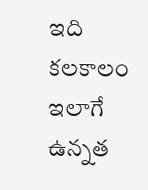ఇది కలకాలం ఇలాగే ఉన్నత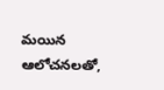మయిన ఆలోచనలతో,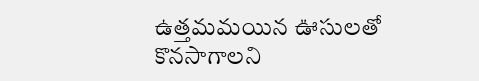ఉత్తమమయిన ఊసులతో కొనసాగాలని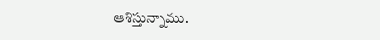ఆశిస్తున్నాము.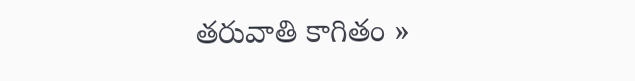తరువాతి కాగితం »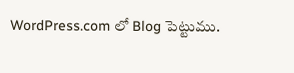WordPress.com లో Blog పెట్టుము.